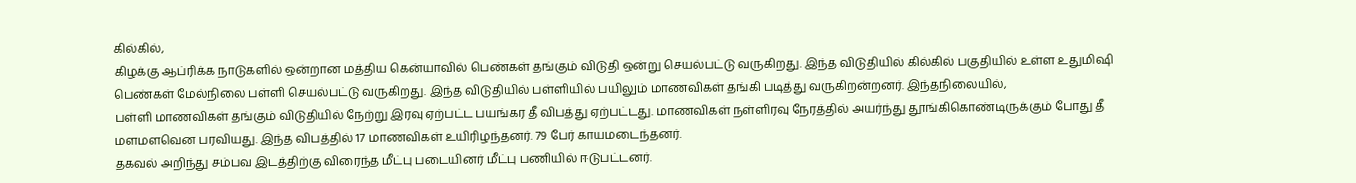கில்கில்,
கிழக்கு ஆப்ரிக்க நாடுகளில் ஒன்றான மத்திய கென்யாவில் பெண்கள் தங்கும் விடுதி ஒன்று செயல்பட்டு வருகிறது. இந்த விடுதியில் கில்கில் பகுதியில் உள்ள உதுமிஷி பெண்கள் மேல்நிலை பள்ளி செயல்பட்டு வருகிறது. இந்த விடுதியில் பள்ளியில் பயிலும் மாணவிகள் தங்கி படித்து வருகிறன்றனர். இந்தநிலையில்,
பள்ளி மாணவிகள் தங்கும் விடுதியில் நேற்று இரவு ஏற்பட்ட பயங்கர தீ விபத்து ஏற்பட்டது. மாணவிகள் நள்ளிரவு நேரத்தில் அயர்ந்து தூங்கிகொண்டிருக்கும் போது தீ மளமளவென பரவியது. இந்த விபத்தில் 17 மாணவிகள் உயிரிழந்தனர். 79 பேர் காயமடைந்தனர்.
தகவல் அறிந்து சம்பவ இடத்திற்கு விரைந்த மீட்பு படையினர் மீட்பு பணியில் ஈடுபட்டனர்.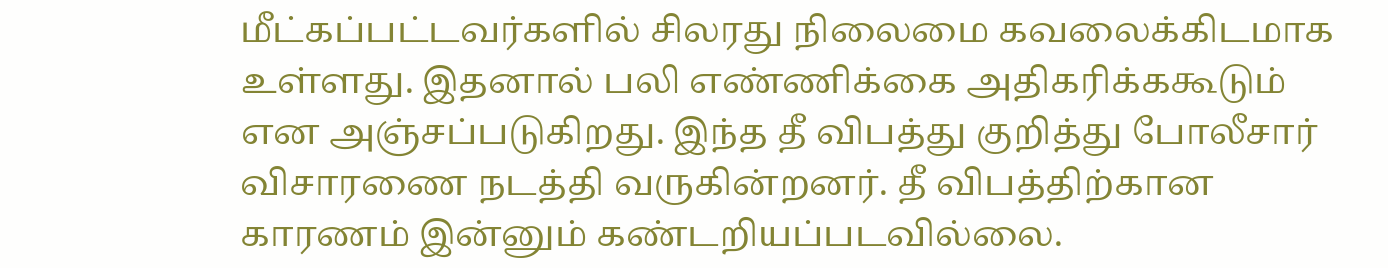மீட்கப்பட்டவர்களில் சிலரது நிலைமை கவலைக்கிடமாக உள்ளது. இதனால் பலி எண்ணிக்கை அதிகரிக்ககூடும் என அஞ்சப்படுகிறது. இந்த தீ விபத்து குறித்து போலீசார் விசாரணை நடத்தி வருகின்றனர். தீ விபத்திற்கான காரணம் இன்னும் கண்டறியப்படவில்லை.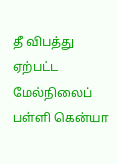தீ விபத்து ஏற்பட்ட மேல்நிலைப் பள்ளி கென்யா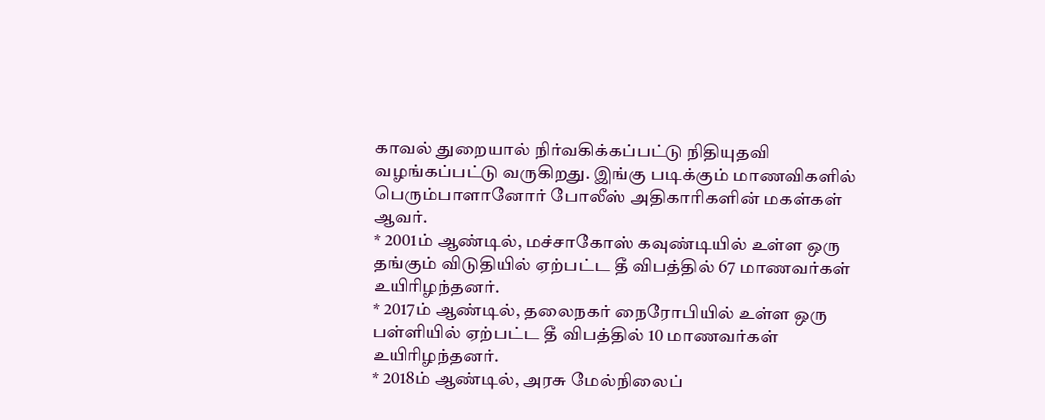காவல் துறையால் நிர்வகிக்கப்பட்டு நிதியுதவி வழங்கப்பட்டு வருகிறது. இங்கு படிக்கும் மாணவிகளில் பெரும்பாளானோர் போலீஸ் அதிகாரிகளின் மகள்கள் ஆவர்.
* 2001ம் ஆண்டில், மச்சாகோஸ் கவுண்டியில் உள்ள ஒரு தங்கும் விடுதியில் ஏற்பட்ட தீ விபத்தில் 67 மாணவர்கள் உயிரிழந்தனர்.
* 2017ம் ஆண்டில், தலைநகர் நைரோபியில் உள்ள ஒரு பள்ளியில் ஏற்பட்ட தீ விபத்தில் 10 மாணவர்கள் உயிரிழந்தனர்.
* 2018ம் ஆண்டில், அரசு மேல்நிலைப்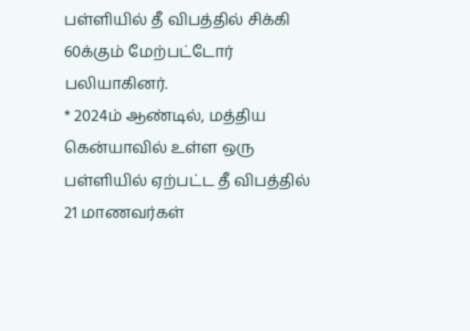பள்ளியில் தீ விபத்தில் சிக்கி 60க்கும் மேற்பட்டோர் பலியாகினர்.
* 2024ம் ஆண்டில், மத்திய கென்யாவில் உள்ள ஒரு பள்ளியில் ஏற்பட்ட தீ விபத்தில் 21 மாணவர்கள்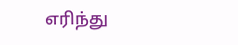எரிந்து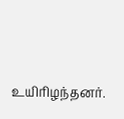உயிரிழந்தனர்.